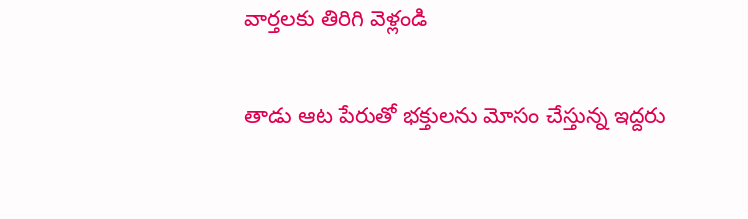వార్తలకు తిరిగి వెళ్లండి

తాడు ఆట పేరుతో భక్తులను మోసం చేస్తున్న ఇద్దరు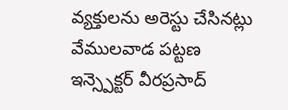వ్యక్తులను అరెస్టు చేసినట్లు వేములవాడ పట్టణ ఇన్స్పెక్టర్ వీరప్రసాద్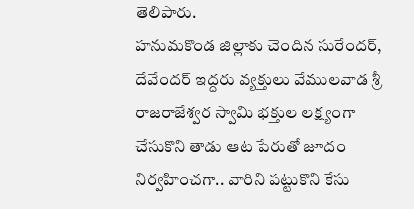తెలిపారు.
హనుమకొండ జిల్లాకు చెందిన సురేందర్, దేవేందర్ ఇద్దరు వ్యక్తులు వేములవాడ శ్రీ రాజరాజేశ్వర స్వామి భక్తుల లక్ష్యంగా చేసుకొని తాడు ఆట పేరుతో జూదం నిర్వహించగా.. వారిని పట్టుకొని కేసు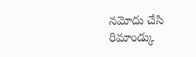నమోదు చేసి రిమాండ్కు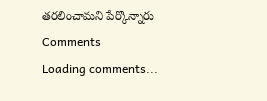తరలించామని పేర్కొన్నారు
Comments
Loading comments...